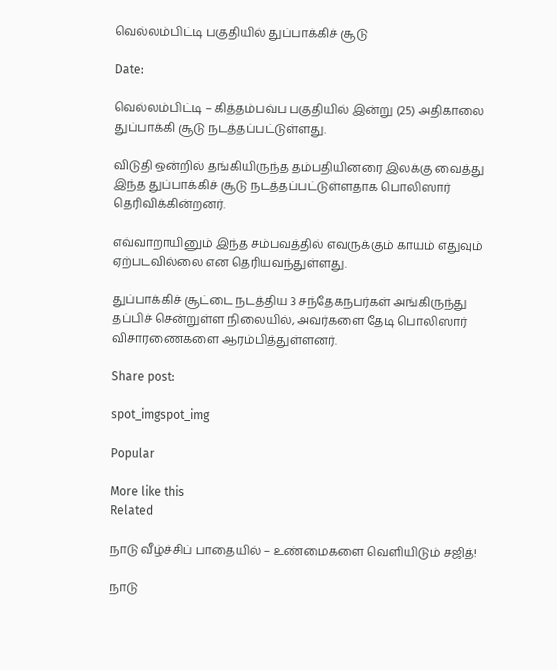வெல்லம்பிட்டி பகுதியில் துப்பாக்கிச் சூடு

Date:

வெல்லம்பிட்டி – கித்தம்பவ்ப பகுதியில் இன்று (25) அதிகாலை துப்பாக்கி சூடு நடத்தப்பட்டுள்ளது.

விடுதி ஒன்றில் தங்கியிருந்த தம்பதியினரை இலக்கு வைத்து இந்த துப்பாக்கிச் சூடு நடத்தப்பட்டுள்ளதாக பொலிஸார் தெரிவிக்கின்றனர்.

எவ்வாறாயினும் இந்த சம்பவத்தில் எவருக்கும் காயம் எதுவும் ஏற்படவில்லை என தெரியவந்துள்ளது.

துப்பாக்கிச் சூட்டை நடத்திய 3 சந்தேகநபர்கள் அங்கிருந்து தப்பிச் சென்றுள்ள நிலையில், அவர்களை தேடி பொலிஸார் விசாரணைகளை ஆரம்பித்துள்ளனர்.

Share post:

spot_imgspot_img

Popular

More like this
Related

நாடு வீழ்ச்சிப் பாதையில் – உண்மைகளை வெளியிடும் சஜித்!

நாடு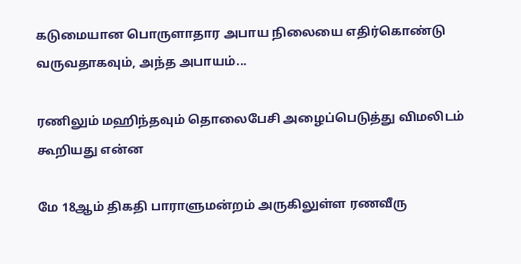கடுமையான பொருளாதார அபாய நிலையை எதிர்கொண்டு வருவதாகவும், அந்த அபாயம்...

ரணிலும் மஹிந்தவும் தொலைபேசி அழைப்பெடுத்து விமலிடம் கூறியது என்ன

மே 18ஆம் திகதி பாராளுமன்றம் அருகிலுள்ள ரணவீரு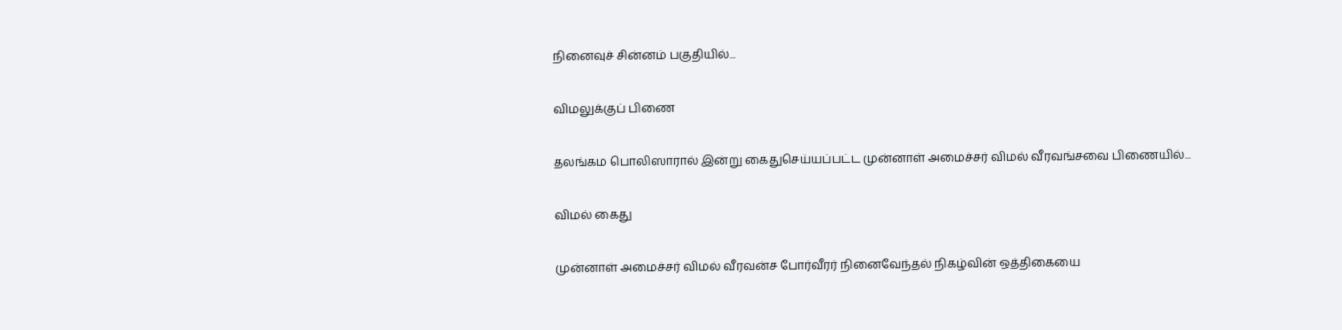நினைவுச் சின்னம் பகுதியில்...

விமலுக்குப் பிணை

தலங்கம பொலிஸாரால் இன்று கைதுசெய்யப்பட்ட முன்னாள் அமைச்சர் விமல் வீரவங்சவை பிணையில்...

விமல் கைது

முன்னாள் அமைச்சர் விமல் வீரவன்ச போர்வீரர் நினைவேந்தல் நிகழ்வின் ஒத்திகையை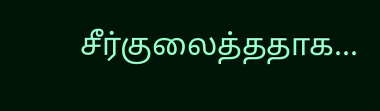சீர்குலைத்ததாக...